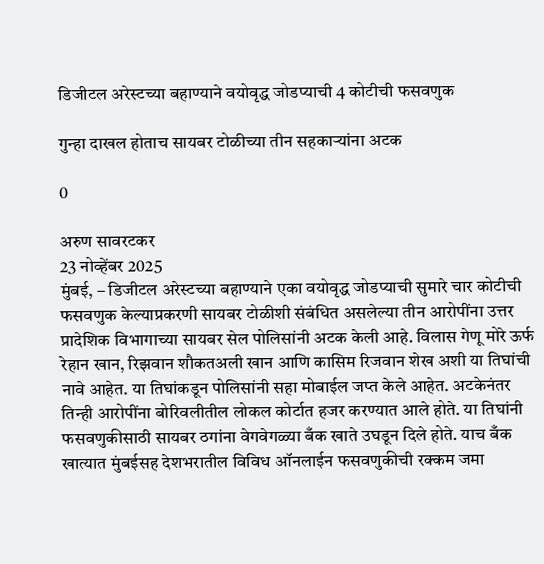डिजीटल अरेस्टच्या बहाण्याने वयोवृद्ध जोडप्याची 4 कोटीची फसवणुक

गुन्हा दाखल होताच सायबर टोळीच्या तीन सहकार्‍यांना अटक

0

अरुण सावरटकर
23 नोव्हेंबर 2025
मुंबई, – डिजीटल अरेस्टच्या बहाण्याने एका वयोवृद्ध जोडप्याची सुमारे चार कोटीची फसवणुक केल्याप्रकरणी सायबर टोळीशी संबंधित असलेल्या तीन आरोपींना उत्तर प्रादेशिक विभागाच्या सायबर सेल पोलिसांनी अटक केली आहे. विलास गेणू मोरे ऊर्फ रेहान खान, रिझवान शौकतअली खान आणि कासिम रिजवान शेख अशी या तिघांची नावे आहेत. या तिघांकडून पोलिसांनी सहा मोबाईल जप्त केले आहेत. अटकेनंतर तिन्ही आरोपींना बोरिवलीतील लोकल कोर्टात हजर करण्यात आले होते. या तिघांनी फसवणुकीसाठी सायबर ठगांना वेगवेगळ्या बँक खाते उघडून दिले होते. याच बँक खात्यात मुंबईसह देशभरातील विविध ऑनलाईन फसवणुकीची रक्कम जमा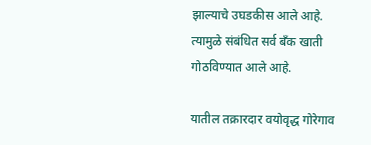झाल्याचे उघडकीस आले आहे. त्यामुळे संबंधित सर्व बँक खाती गोठविण्यात आले आहे.

यातील तक्रारदार वयोवृद्ध गोरेगाव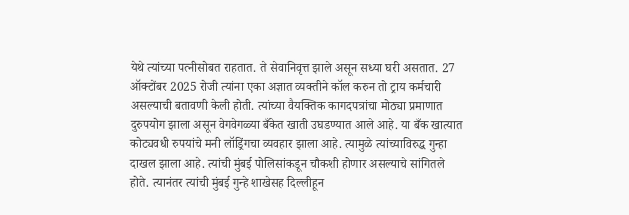येथे त्यांच्या पत्नीसोबत राहतात. ते सेवानिवृत्त झाले असून सध्या घरी असतात. 27 ऑक्टोंबर 2025 रोजी त्यांना एका अज्ञात व्यक्तीने कॉल करुन तो ट्राय कर्मचारी असल्याची बतावणी केली होती. त्यांच्या वैयक्तिक कागदपत्रांचा मोठ्या प्रमाणात दुरुपयोग झाला असून वेगवेगळ्या बँकेत खाती उघडण्यात आले आहे. या बँक खात्यात कोट्यवधी रुपयांचे मनी लॉड्रिंगचा व्यवहार झाला आहे. त्यामुळे त्यांच्याविरुद्ध गुन्हा दाखल झाला आहे. त्यांची मुंबई पोलिसांकडून चौकशी होणार असल्याचे सांगितले होते. त्यानंतर त्यांची मुंबई गुन्हे शाखेसह दिल्लीहून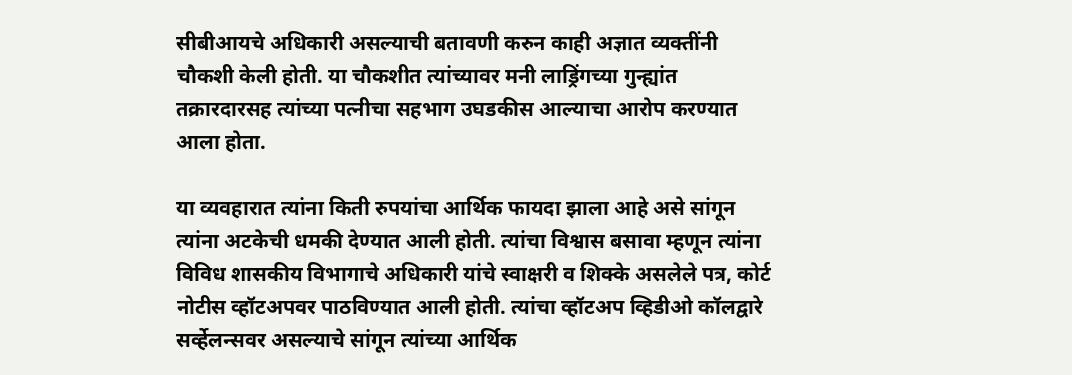सीबीआयचे अधिकारी असल्याची बतावणी करुन काही अज्ञात व्यक्तींनी चौकशी केली होती. या चौकशीत त्यांच्यावर मनी लाड्रिंगच्या गुन्ह्यांत तक्रारदारसह त्यांच्या पत्नीचा सहभाग उघडकीस आल्याचा आरोप करण्यात आला होता.

या व्यवहारात त्यांना किती रुपयांचा आर्थिक फायदा झाला आहे असे सांगून त्यांना अटकेची धमकी देण्यात आली होती. त्यांचा विश्वास बसावा म्हणून त्यांना विविध शासकीय विभागाचे अधिकारी यांचे स्वाक्षरी व शिक्के असलेले पत्र, कोर्ट नोटीस व्हॉटअपवर पाठविण्यात आली होती. त्यांचा व्हॉटअप व्हिडीओ कॉलद्वारे सर्व्हेलन्सवर असल्याचे सांगून त्यांच्या आर्थिक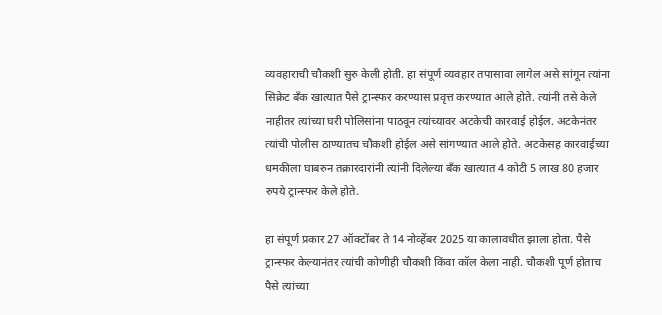व्यवहाराची चौकशी सुरु केली होती. हा संपूर्ण व्यवहार तपासावा लागेल असे सांगून त्यांना सिक्रेट बँक खात्यात पैसे ट्रान्स्फर करण्यास प्रवृत्त करण्यात आले होते. त्यांनी तसे केले नाहीतर त्यांच्या घरी पोलिसांना पाठवून त्यांच्यावर अटकेची कारवाई होईल. अटकेनंतर त्यांची पोलीस ठाण्यातच चौकशी होईल असे सांगण्यात आले होते. अटकेसह कारवाईच्या धमकीला घाबरुन तक्रारदारांनी त्यांनी दिलेल्या बँक खात्यात 4 कोटी 5 लाख 80 हजार रुपये ट्रान्स्फर केले होते.

हा संपूर्ण प्रकार 27 ऑक्टोंबर ते 14 नोव्हेंबर 2025 या कालावधीत झाला होता. पैसे ट्रान्स्फर केल्यानंतर त्यांची कोणीही चौकशी किंवा कॉल केला नाही. चौकशी पूर्ण होताच पैसे त्यांच्या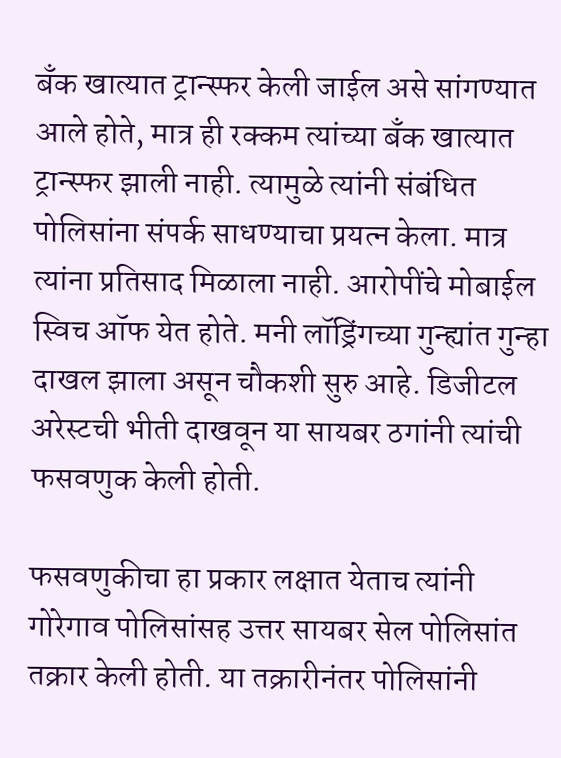बँक खात्यात ट्रान्स्फर केली जाईल असे सांगण्यात आले होते, मात्र ही रक्कम त्यांच्या बँक खात्यात ट्रान्स्फर झाली नाही. त्यामुळे त्यांनी संबंधित पोलिसांना संपर्क साधण्याचा प्रयत्न केला. मात्र त्यांना प्रतिसाद मिळाला नाही. आरोपींचे मोबाईल स्विच ऑफ येत होते. मनी लॉड्रिंगच्या गुन्ह्यांत गुन्हा दाखल झाला असून चौकशी सुरु आहे. डिजीटल अरेस्टची भीती दाखवून या सायबर ठगांनी त्यांची फसवणुक केली होती.

फसवणुकीचा हा प्रकार लक्षात येताच त्यांनी गोरेगाव पोलिसांसह उत्तर सायबर सेल पोलिसांत तक्रार केली होती. या तक्रारीनंतर पोलिसांनी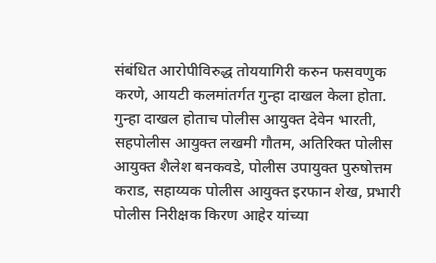संबंधित आरोपीविरुद्ध तोययागिरी करुन फसवणुक करणे, आयटी कलमांतर्गत गुन्हा दाखल केला होता. गुन्हा दाखल होताच पोलीस आयुक्त देवेन भारती, सहपोलीस आयुक्त लखमी गौतम, अतिरिक्त पोलीस आयुक्त शैलेश बनकवडे, पोलीस उपायुक्त पुरुषोत्तम कराड, सहाय्यक पोलीस आयुक्त इरफान शेख, प्रभारी पोलीस निरीक्षक किरण आहेर यांच्या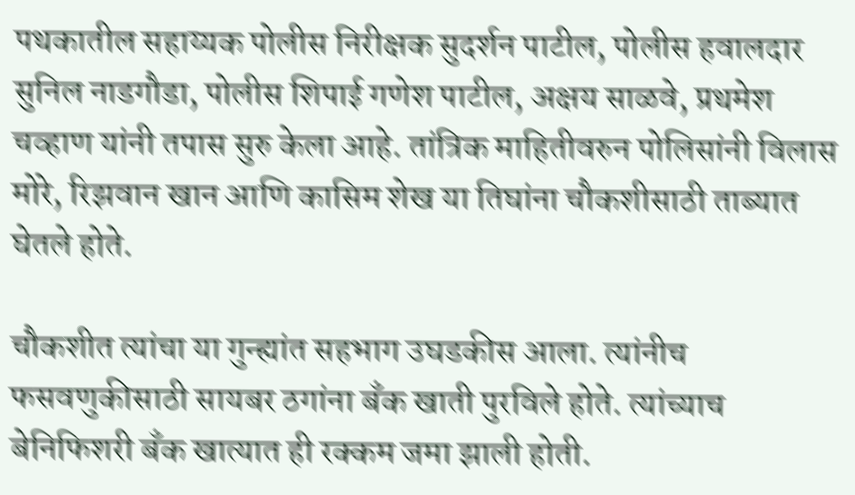पथकातील सहाय्यक पोलीस निरीक्षक सुदर्शन पाटील, पोलीस हवालदार सुनिल नाडगौडा, पोलीस शिपाई गणेश पाटील, अक्षय साळवे, प्रथमेश चव्हाण यांनी तपास सुरु केला आहे. तांत्रिक माहितीवरुन पोलिसांनी विलास मोरे, रिझवान खान आणि कासिम शेख या तिघांना चौकशीसाठी ताब्यात घेतले होते.

चौकशीत त्यांचा या गुन्ह्यांत सहभाग उघडकीस आला. त्यांनीच फसवणुकीसाठी सायबर ठगांना बँक खाती पुरविले होते. त्यांच्याच बेनिफिशरी बँक खात्यात ही रक्कम जमा झाली होती.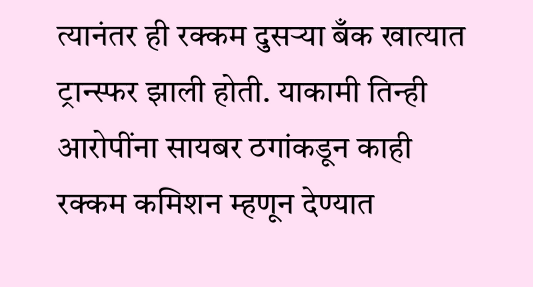त्यानंतर ही रक्कम दुसर्‍या बँक खात्यात ट्रान्स्फर झाली होती. याकामी तिन्ही आरोपींना सायबर ठगांकडून काही रक्कम कमिशन म्हणून देण्यात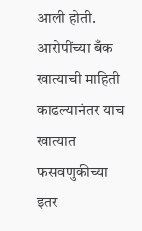आली होती. आरोपींच्या बँक खात्याची माहिती काढल्यानंतर याच खात्यात फसवणुकीच्या इतर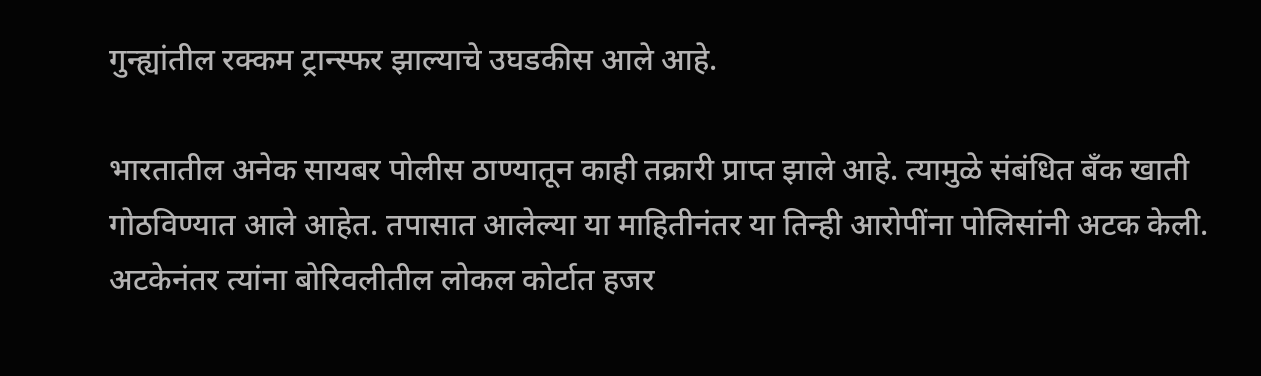गुन्ह्यांतील रक्कम ट्रान्स्फर झाल्याचे उघडकीस आले आहे.

भारतातील अनेक सायबर पोलीस ठाण्यातून काही तक्रारी प्राप्त झाले आहे. त्यामुळे संबंधित बँक खाती गोठविण्यात आले आहेत. तपासात आलेल्या या माहितीनंतर या तिन्ही आरोपींना पोलिसांनी अटक केली. अटकेनंतर त्यांना बोरिवलीतील लोकल कोर्टात हजर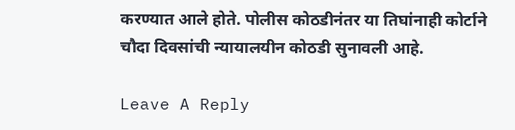करण्यात आले होते. पोलीस कोठडीनंतर या तिघांनाही कोर्टाने चौदा दिवसांची न्यायालयीन कोठडी सुनावली आहे.

Leave A Reply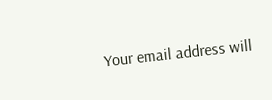Your email address will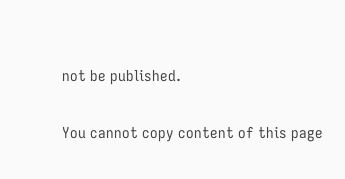not be published.

You cannot copy content of this page